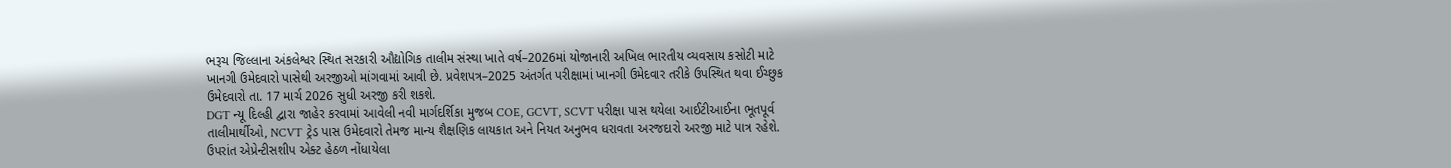ભરૂચ જિલ્લાના અંકલેશ્વર સ્થિત સરકારી ઔદ્યોગિક તાલીમ સંસ્થા ખાતે વર્ષ–2026માં યોજાનારી અખિલ ભારતીય વ્યવસાય કસોટી માટે ખાનગી ઉમેદવારો પાસેથી અરજીઓ માંગવામાં આવી છે. પ્રવેશપત્ર–2025 અંતર્ગત પરીક્ષામાં ખાનગી ઉમેદવાર તરીકે ઉપસ્થિત થવા ઈચ્છુક ઉમેદવારો તા. 17 માર્ચ 2026 સુધી અરજી કરી શકશે.
DGT ન્યૂ દિલ્હી દ્વારા જાહેર કરવામાં આવેલી નવી માર્ગદર્શિકા મુજબ COE, GCVT, SCVT પરીક્ષા પાસ થયેલા આઈટીઆઈના ભૂતપૂર્વ તાલીમાર્થીઓ, NCVT ટ્રેડ પાસ ઉમેદવારો તેમજ માન્ય શૈક્ષણિક લાયકાત અને નિયત અનુભવ ધરાવતા અરજદારો અરજી માટે પાત્ર રહેશે. ઉપરાંત એપ્રેન્ટીસશીપ એક્ટ હેઠળ નોંધાયેલા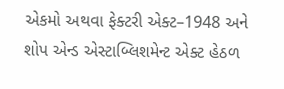એકમો અથવા ફેક્ટરી એક્ટ–1948 અને શોપ એન્ડ એસ્ટાબ્લિશમેન્ટ એક્ટ હેઠળ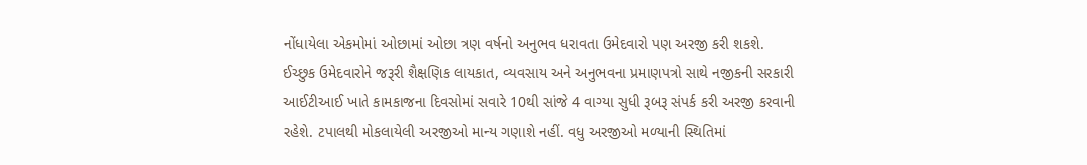નોંધાયેલા એકમોમાં ઓછામાં ઓછા ત્રણ વર્ષનો અનુભવ ધરાવતા ઉમેદવારો પણ અરજી કરી શકશે.
ઈચ્છુક ઉમેદવારોને જરૂરી શૈક્ષણિક લાયકાત, વ્યવસાય અને અનુભવના પ્રમાણપત્રો સાથે નજીકની સરકારી આઈટીઆઈ ખાતે કામકાજના દિવસોમાં સવારે 10થી સાંજે 4 વાગ્યા સુધી રૂબરૂ સંપર્ક કરી અરજી કરવાની રહેશે. ટપાલથી મોકલાયેલી અરજીઓ માન્ય ગણાશે નહીં. વધુ અરજીઓ મળ્યાની સ્થિતિમાં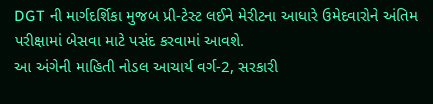DGT ની માર્ગદર્શિકા મુજબ પ્રી-ટેસ્ટ લઈને મેરીટના આધારે ઉમેદવારોને અંતિમ પરીક્ષામાં બેસવા માટે પસંદ કરવામાં આવશે.
આ અંગેની માહિતી નોડલ આચાર્ય વર્ગ-2, સરકારી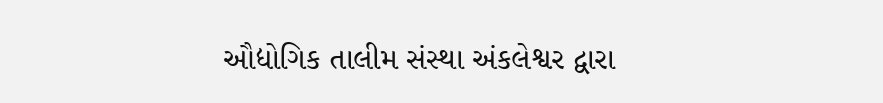ઔદ્યોગિક તાલીમ સંસ્થા અંકલેશ્વર દ્વારા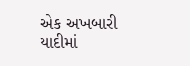એક અખબારી યાદીમાં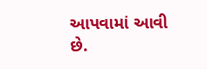આપવામાં આવી છે.